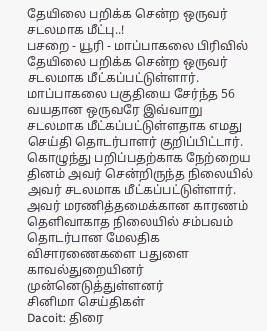தேயிலை பறிக்க சென்ற ஒருவர் சடலமாக மீட்பு..!
பசறை - யூரி - மாப்பாகலை பிரிவில் தேயிலை பறிக்க சென்ற ஒருவர் சடலமாக மீட்கப்பட்டுள்ளார்.
மாப்பாகலை பகுதியை சேர்ந்த 56 வயதான ஒருவரே இவ்வாறு சடலமாக மீட்கப்பட்டுள்ளதாக எமது செய்தி தொடர்பாளர் குறிப்பிட்டார்.
கொழுந்து பறிப்பதற்காக நேற்றைய தினம் அவர் சென்றிருந்த நிலையில் அவர் சடலமாக மீட்கப்பட்டுள்ளார்.
அவர் மரணித்தமைக்கான காரணம் தெளிவாகாத நிலையில் சம்பவம் தொடர்பான மேலதிக விசாரணைகளை பதுளை காவல்துறையினர் முன்னெடுத்துள்ளனர்
சினிமா செய்திகள்
Dacoit: திரை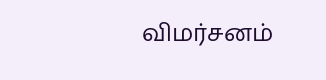விமர்சனம்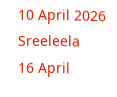10 April 2026
Sreeleela
16 April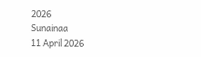2026
Sunainaa
11 April 2026